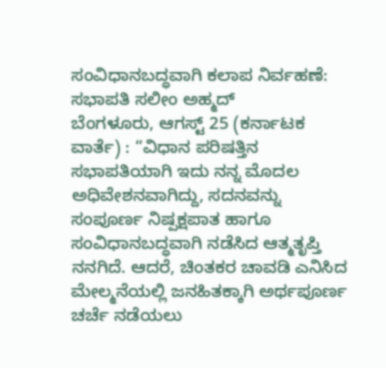ಸಂವಿಧಾನಬದ್ಧವಾಗಿ ಕಲಾಪ ನಿರ್ವಹಣೆ: ಸಭಾಪತಿ ಸಲೀಂ ಅಹ್ಮದ್
ಬೆಂಗಳೂರು, ಆಗಸ್ಟ್ 25 (ಕರ್ನಾಟಕ ವಾರ್ತೆ) : “ವಿಧಾನ ಪರಿಷತ್ತಿನ ಸಭಾಪತಿಯಾಗಿ ಇದು ನನ್ನ ಮೊದಲ ಅಧಿವೇಶನವಾಗಿದ್ದು, ಸದನವನ್ನು ಸಂಪೂರ್ಣ ನಿಷ್ಪಕ್ಷಪಾತ ಹಾಗೂ ಸಂವಿಧಾನಬದ್ಧವಾಗಿ ನಡೆಸಿದ ಆತ್ಮತೃಪ್ತಿ ನನಗಿದೆ. ಆದರೆ, ಚಿಂತಕರ ಚಾವಡಿ ಎನಿಸಿದ ಮೇಲ್ಮನೆಯಲ್ಲಿ ಜನಹಿತಕ್ಕಾಗಿ ಅರ್ಥಪೂರ್ಣ ಚರ್ಚೆ ನಡೆಯಲು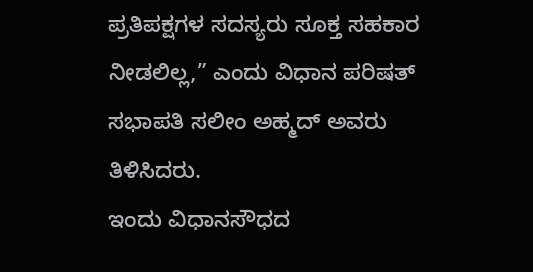ಪ್ರತಿಪಕ್ಷಗಳ ಸದಸ್ಯರು ಸೂಕ್ತ ಸಹಕಾರ ನೀಡಲಿಲ್ಲ,” ಎಂದು ವಿಧಾನ ಪರಿಷತ್ ಸಭಾಪತಿ ಸಲೀಂ ಅಹ್ಮದ್ ಅವರು ತಿಳಿಸಿದರು.
ಇಂದು ವಿಧಾನಸೌಧದ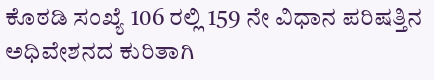ಕೊಠಡಿ ಸಂಖ್ಯೆ 106 ರಲ್ಲಿ 159 ನೇ ವಿಧಾನ ಪರಿಷತ್ತಿನ ಅಧಿವೇಶನದ ಕುರಿತಾಗಿ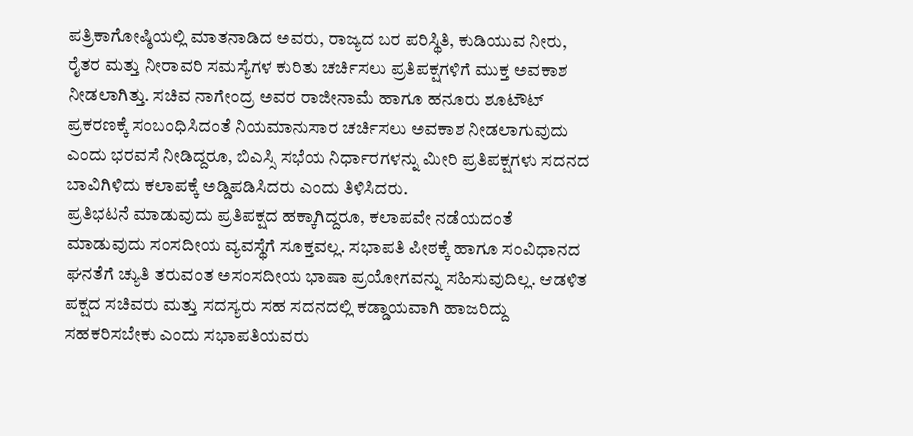ಪತ್ರಿಕಾಗೋಷ್ಠಿಯಲ್ಲಿ ಮಾತನಾಡಿದ ಅವರು, ರಾಜ್ಯದ ಬರ ಪರಿಸ್ಥಿತಿ, ಕುಡಿಯುವ ನೀರು, ರೈತರ ಮತ್ತು ನೀರಾವರಿ ಸಮಸ್ಯೆಗಳ ಕುರಿತು ಚರ್ಚಿಸಲು ಪ್ರತಿಪಕ್ಷಗಳಿಗೆ ಮುಕ್ತ ಅವಕಾಶ ನೀಡಲಾಗಿತ್ತು. ಸಚಿವ ನಾಗೇಂದ್ರ ಅವರ ರಾಜೀನಾಮೆ ಹಾಗೂ ಹನೂರು ಶೂಟೌಟ್ ಪ್ರಕರಣಕ್ಕೆ ಸಂಬಂಧಿಸಿದಂತೆ ನಿಯಮಾನುಸಾರ ಚರ್ಚಿಸಲು ಅವಕಾಶ ನೀಡಲಾಗುವುದು ಎಂದು ಭರವಸೆ ನೀಡಿದ್ದರೂ, ಬಿಎಸ್ಸಿ ಸಭೆಯ ನಿರ್ಧಾರಗಳನ್ನು ಮೀರಿ ಪ್ರತಿಪಕ್ಷಗಳು ಸದನದ ಬಾವಿಗಿಳಿದು ಕಲಾಪಕ್ಕೆ ಅಡ್ಡಿಪಡಿಸಿದರು ಎಂದು ತಿಳಿಸಿದರು.
ಪ್ರತಿಭಟನೆ ಮಾಡುವುದು ಪ್ರತಿಪಕ್ಷದ ಹಕ್ಕಾಗಿದ್ದರೂ, ಕಲಾಪವೇ ನಡೆಯದಂತೆ ಮಾಡುವುದು ಸಂಸದೀಯ ವ್ಯವಸ್ಥೆಗೆ ಸೂಕ್ತವಲ್ಲ. ಸಭಾಪತಿ ಪೀಠಕ್ಕೆ ಹಾಗೂ ಸಂವಿಧಾನದ ಘನತೆಗೆ ಚ್ಯುತಿ ತರುವಂತ ಅಸಂಸದೀಯ ಭಾಷಾ ಪ್ರಯೋಗವನ್ನು ಸಹಿಸುವುದಿಲ್ಲ. ಆಡಳಿತ ಪಕ್ಷದ ಸಚಿವರು ಮತ್ತು ಸದಸ್ಯರು ಸಹ ಸದನದಲ್ಲಿ ಕಡ್ಡಾಯವಾಗಿ ಹಾಜರಿದ್ದು ಸಹಕರಿಸಬೇಕು ಎಂದು ಸಭಾಪತಿಯವರು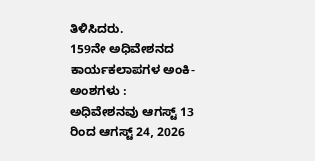ತಿಳಿಸಿದರು.
159ನೇ ಅಧಿವೇಶನದ ಕಾರ್ಯಕಲಾಪಗಳ ಅಂಕಿ-ಅಂಶಗಳು :
ಅಧಿವೇಶನವು ಆಗಸ್ಟ್ 13 ರಿಂದ ಆಗಸ್ಟ್ 24, 2026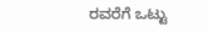ರವರೆಗೆ ಒಟ್ಟು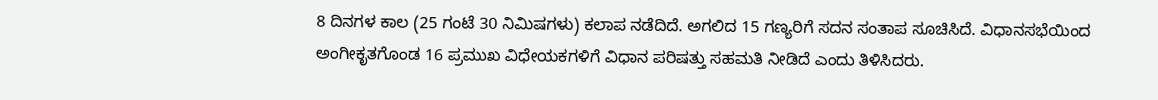8 ದಿನಗಳ ಕಾಲ (25 ಗಂಟೆ 30 ನಿಮಿಷಗಳು) ಕಲಾಪ ನಡೆದಿದೆ. ಅಗಲಿದ 15 ಗಣ್ಯರಿಗೆ ಸದನ ಸಂತಾಪ ಸೂಚಿಸಿದೆ. ವಿಧಾನಸಭೆಯಿಂದ ಅಂಗೀಕೃತಗೊಂಡ 16 ಪ್ರಮುಖ ವಿಧೇಯಕಗಳಿಗೆ ವಿಧಾನ ಪರಿಷತ್ತು ಸಹಮತಿ ನೀಡಿದೆ ಎಂದು ತಿಳಿಸಿದರು.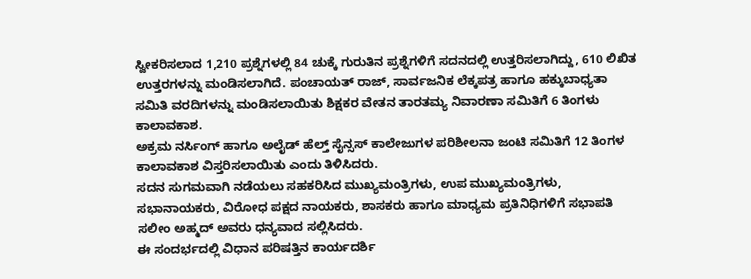ಸ್ವೀಕರಿಸಲಾದ 1,210 ಪ್ರಶ್ನೆಗಳಲ್ಲಿ 84 ಚುಕ್ಕೆ ಗುರುತಿನ ಪ್ರಶ್ನೆಗಳಿಗೆ ಸದನದಲ್ಲಿ ಉತ್ತರಿಸಲಾಗಿದ್ದು, 610 ಲಿಖಿತ ಉತ್ತರಗಳನ್ನು ಮಂಡಿಸಲಾಗಿದೆ. ಪಂಚಾಯತ್ ರಾಜ್, ಸಾರ್ವಜನಿಕ ಲೆಕ್ಕಪತ್ರ ಹಾಗೂ ಹಕ್ಕುಬಾಧ್ಯತಾ ಸಮಿತಿ ವರದಿಗಳನ್ನು ಮಂಡಿಸಲಾಯಿತು ಶಿಕ್ಷಕರ ವೇತನ ತಾರತಮ್ಯ ನಿವಾರಣಾ ಸಮಿತಿಗೆ 6 ತಿಂಗಳು ಕಾಲಾವಕಾಶ.
ಅಕ್ರಮ ನರ್ಸಿಂಗ್ ಹಾಗೂ ಅಲೈಡ್ ಹೆಲ್ತ್ ಸೈನ್ಸಸ್ ಕಾಲೇಜುಗಳ ಪರಿಶೀಲನಾ ಜಂಟಿ ಸಮಿತಿಗೆ 12 ತಿಂಗಳ ಕಾಲಾವಕಾಶ ವಿಸ್ತರಿಸಲಾಯಿತು ಎಂದು ತಿಳಿಸಿದರು.
ಸದನ ಸುಗಮವಾಗಿ ನಡೆಯಲು ಸಹಕರಿಸಿದ ಮುಖ್ಯಮಂತ್ರಿಗಳು, ಉಪ ಮುಖ್ಯಮಂತ್ರಿಗಳು, ಸಭಾನಾಯಕರು, ವಿರೋಧ ಪಕ್ಷದ ನಾಯಕರು, ಶಾಸಕರು ಹಾಗೂ ಮಾಧ್ಯಮ ಪ್ರತಿನಿಧಿಗಳಿಗೆ ಸಭಾಪತಿ ಸಲೀಂ ಅಹ್ಮದ್ ಅವರು ಧನ್ಯವಾದ ಸಲ್ಲಿಸಿದರು.
ಈ ಸಂದರ್ಭದಲ್ಲಿ ವಿಧಾನ ಪರಿಷತ್ತಿನ ಕಾರ್ಯದರ್ಶಿ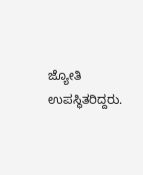ಜ್ಯೋತಿ ಉಪಸ್ಥಿತರಿದ್ದರು.